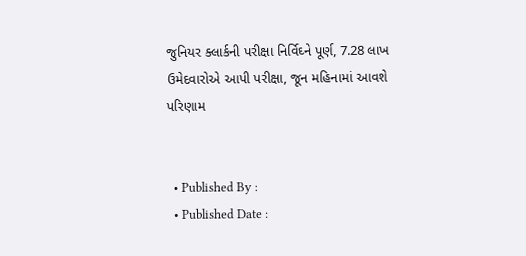જુનિયર ક્લાર્કની પરીક્ષા નિર્વિઘ્ને પૂર્ણ, 7.28 લાખ ઉમેદવારોએ આપી પરીક્ષા, જૂન મહિનામાં આવશે પરિણામ


  • Published By :
  • Published Date :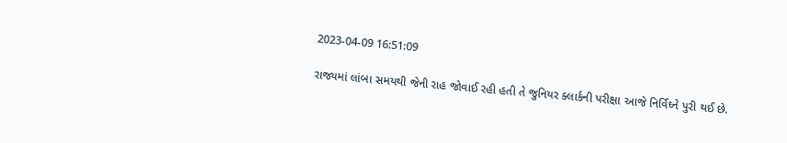2023-04-09 16:51:09

રાજ્યમાં લાંબા સમયથી જેની રાહ જોવાઈ રહી હતી તે જુનિયર ક્લાર્કની પરીક્ષા આજે નિર્વિઘ્ને પુરી થઈ છે.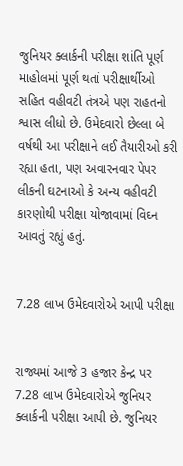જુનિયર ક્લાર્કની પરીક્ષા શાંતિ પૂર્ણ માહોલમાં પૂર્ણ થતાં પરીક્ષાર્થીઓ સહિત વહીવટી તંત્રએ પણ રાહતનો શ્વાસ લીધો છે. ઉમેદવારો છેલ્લા બે વર્ષથી આ પરીક્ષાને લઈ તૈયારીઓ કરી રહ્યા હતા, પણ અવારનવાર પેપર લીકની ઘટનાઓ કે અન્ય વહીવટી કારણોથી પરીક્ષા યોજાવામાં વિઘ્ન આવતું રહ્યું હતું.


7.28 લાખ ઉમેદવારોએ આપી પરીક્ષા


રાજ્યમાં આજે 3 હજાર કેન્દ્ર પર 7.28 લાખ ઉમેદવારોએ જુનિયર ક્લાર્કની પરીક્ષા આપી છે. જુનિયર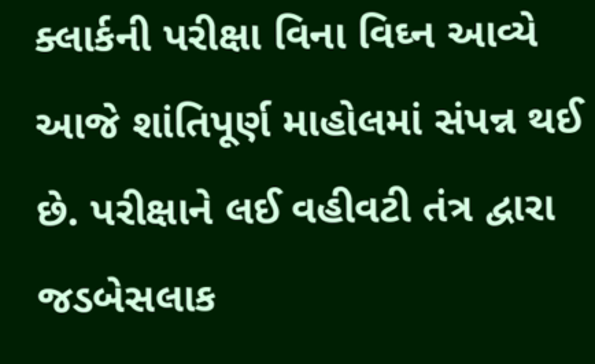ક્લાર્કની પરીક્ષા વિના વિઘ્ન આવ્યે આજે શાંતિપૂર્ણ માહોલમાં સંપન્ન થઈ છે. પરીક્ષાને લઈ વહીવટી તંત્ર દ્વારા જડબેસલાક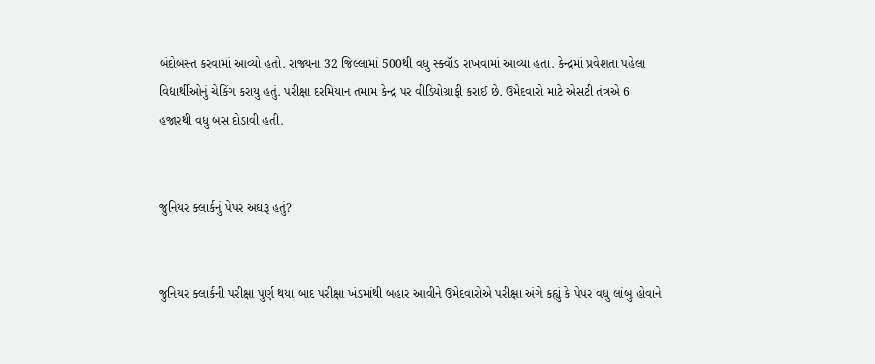બંદોબસ્ત કરવામાં આવ્યો હતો. રાજ્યના 32 જિલ્લામાં 500થી વધુ સ્ક્વૉડ રાખવામાં આવ્યા હતા. કેન્દ્રમાં પ્રવેશતા પહેલા વિદ્યાર્થીઓનું ચેકિંગ કરાયુ હતું. પરીક્ષા દરમિયાન તમામ કેન્દ્ર પર વીડિયોગ્રાફી કરાઈ છે. ઉમેદવારો માટે એસટી તંત્રએ 6 હજારથી વધુ બસ દોડાવી હતી.


જુનિયર ક્લાર્કનું પેપર અઘરૂ હતું?


જુનિયર ક્લાર્કની પરીક્ષા પુર્ણ થયા બાદ પરીક્ષા ખંડમાંથી બહાર આવીને ઉમેદવારોએ પરીક્ષા અંગે કહ્યું કે પેપર વધુ લાંબુ હોવાને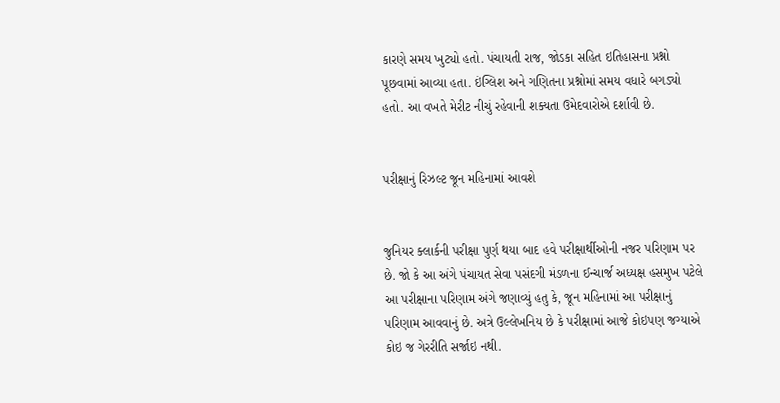કારણે સમય ખુટ્યો હતો. પંચાયતી રાજ, જોડકા સહિત ઇતિહાસના પ્રશ્નો પૂછવામાં આવ્યા હતા. ઇંગ્લિશ અને ગણિતના પ્રશ્નોમાં સમય વધારે બગડ્યો હતો. આ વખતે મેરીટ નીચું રહેવાની શક્યતા ઉમેદવારોએ દર્શાવી છે.


પરીક્ષાનું રિઝલ્ટ જૂન મહિનામાં આવશે


જુનિયર ક્લાર્કની પરીક્ષા પુર્ણ થયા બાદ હવે પરીક્ષાર્થીઓની નજર પરિણામ પર છે. જો કે આ અંગે પંચાયત સેવા પસંદગી મંડળના ઈન્ચાર્જ અધ્યક્ષ હસમુખ પટેલે આ પરીક્ષાના પરિણામ અંગે જણાવ્યું હતુ કે, જૂન મહિનામાં આ પરીક્ષાનું પરિણામ આવવાનું છે. અત્રે ઉલ્લેખનિય છે કે પરીક્ષામાં આજે કોઇપણ જગ્યાએ કોઇ જ ગેરરીતિ સર્જાઇ નથી.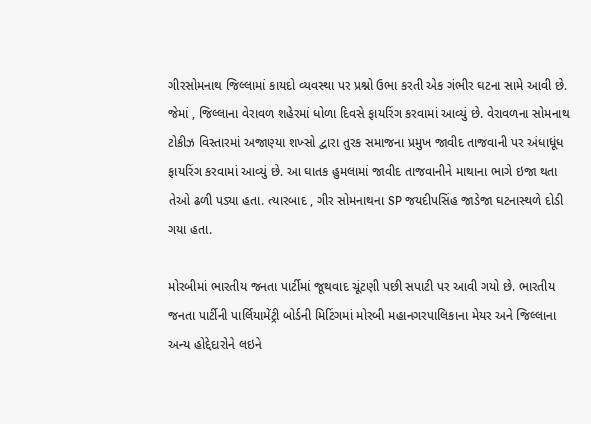ગીરસોમનાથ જિલ્લામાં કાયદો વ્યવસ્થા પર પ્રશ્નો ઉભા કરતી એક ગંભીર ઘટના સામે આવી છે. જેમાં , જિલ્લાના વેરાવળ શહેરમાં ધોળા દિવસે ફાયરિંગ કરવામાં આવ્યું છે. વેરાવળના સોમનાથ ટોકીઝ વિસ્તારમાં અજાણ્યા શખ્સો દ્વારા તુરક સમાજના પ્રમુખ જાવીદ તાજવાની પર અંધાધૂંધ ફાયરિંગ કરવામાં આવ્યું છે. આ ઘાતક હુમલામાં જાવીદ તાજવાનીને માથાના ભાગે ઇજા થતા તેઓ ઢળી પડ્યા હતા. ત્યારબાદ , ગીર સોમનાથના SP જયદીપસિંહ જાડેજા ઘટનાસ્થળે દોડી ગયા હતા.

મોરબીમાં ભારતીય જનતા પાર્ટીમાં જૂથવાદ ચૂંટણી પછી સપાટી પર આવી ગયો છે. ભારતીય જનતા પાર્ટીની પાર્લિયામેંટ્રી બોર્ડની મિટિંગમાં મોરબી મહાનગરપાલિકાના મેયર અને જિલ્લાના અન્ય હોદ્દેદારોને લઇને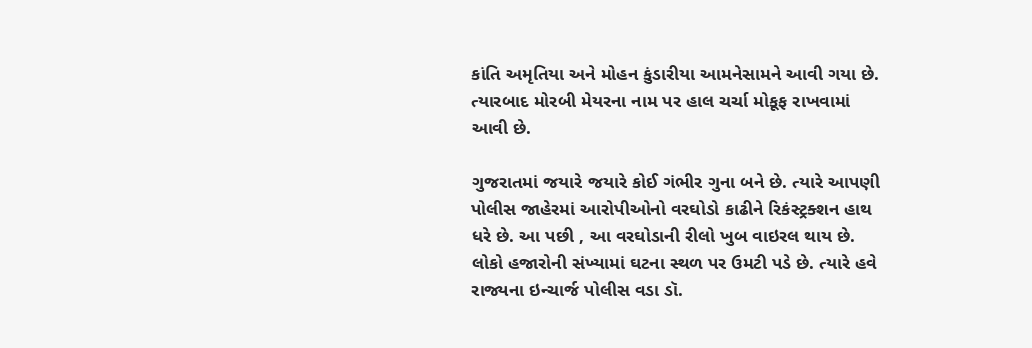કાંતિ અમૃતિયા અને મોહન કુંડારીયા આમનેસામને આવી ગયા છે. ત્યારબાદ મોરબી મેયરના નામ પર હાલ ચર્ચા મોકૂફ રાખવામાં આવી છે.

ગુજરાતમાં જયારે જયારે કોઈ ગંભીર ગુના બને છે. ત્યારે આપણી પોલીસ જાહેરમાં આરોપીઓનો વરઘોડો કાઢીને રિકંસ્ટ્રક્શન હાથ ધરે છે. આ પછી , આ વરઘોડાની રીલો ખુબ વાઇરલ થાય છે. લોકો હજારોની સંખ્યામાં ઘટના સ્થળ પર ઉમટી પડે છે. ત્યારે હવે રાજ્યના ઇન્ચાર્જ પોલીસ વડા ડૉ.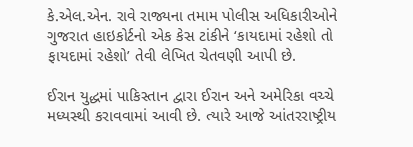કે.એલ.એન. રાવે રાજ્યના તમામ પોલીસ અધિકારીઓને ગુજરાત હાઇકોર્ટનો એક કેસ ટાંકીને ‘કાયદામાં રહેશો તો ફાયદામાં રહેશો’ તેવી લેખિત ચેતવણી આપી છે.

ઈરાન યુદ્ધમાં પાકિસ્તાન દ્વારા ઈરાન અને અમેરિકા વચ્ચે મધ્યસ્થી કરાવવામાં આવી છે. ત્યારે આજે આંતરરાષ્ટ્રીય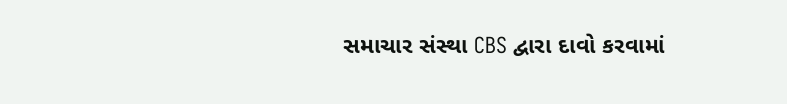સમાચાર સંસ્થા CBS દ્વારા દાવો કરવામાં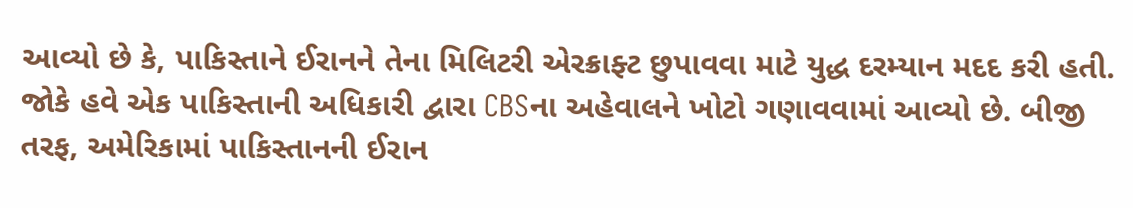આવ્યો છે કે, પાકિસ્તાને ઈરાનને તેના મિલિટરી એરક્રાફ્ટ છુપાવવા માટે યુદ્ધ દરમ્યાન મદદ કરી હતી. જોકે હવે એક પાકિસ્તાની અધિકારી દ્વારા CBSના અહેવાલને ખોટો ગણાવવામાં આવ્યો છે. બીજી તરફ, અમેરિકામાં પાકિસ્તાનની ઈરાન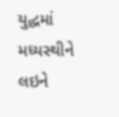યુદ્ધમાં મધ્યસ્થીને લઇને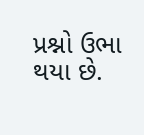પ્રશ્નો ઉભા થયા છે.